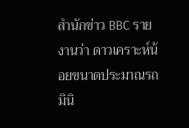สำนักข่าว BBC รายงานว่า ดาวเคราะห์น้อยขนาดประมาณรถมินิ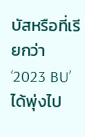บัสหรือที่เรียกว่า ‘2023 BU’ ได้พุ่งไป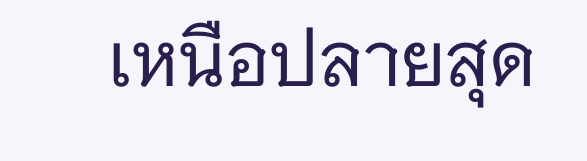เหนือปลายสุด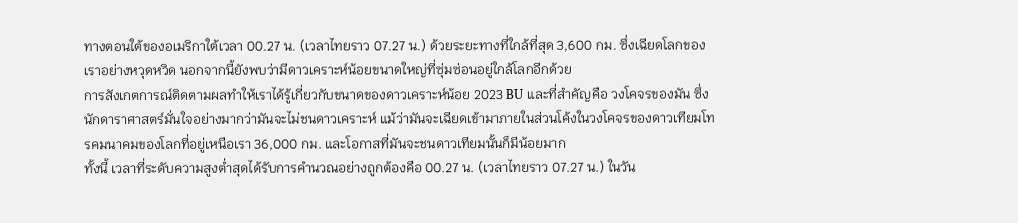ทางตอนใต้ของอเมริกาใต้เวลา 00.27 น. (เวลาไทยราว 07.27 น.) ด้วยระยะทางที่ใกล้ที่สุด 3,600 กม. ซึ่งเฉียดโลกของเราอย่างหวุดหวิด นอกจากนี้ยังพบว่ามีดาวเคราะห์น้อยขนาดใหญ่ที่ซุ่มซ่อนอยู่ใกล้โลกอีกด้วย
การสังเกตการณ์ติดตามผลทำให้เราได้รู้เกี่ยวกับขนาดของดาวเคราะห์น้อย 2023 BU และที่สำคัญคือ วงโคจรของมัน ซึ่งนักดาราศาสตร์มั่นใจอย่างมากว่ามันจะไม่ชนดาวเคราะห์ แม้ว่ามันจะเฉียดเข้ามาภายในส่วนโค้งในวงโคจรของดาวเทียมโทรคมนาคมของโลกที่อยู่เหนือเรา 36,000 กม. และโอกาสที่มันจะชนดาวเทียมนั้นก็มีน้อยมาก
ทั้งนี้ เวลาที่ระดับความสูงต่ำสุดได้รับการคำนวณอย่างถูกต้องคือ 00.27 น. (เวลาไทยราว 07.27 น.) ในวัน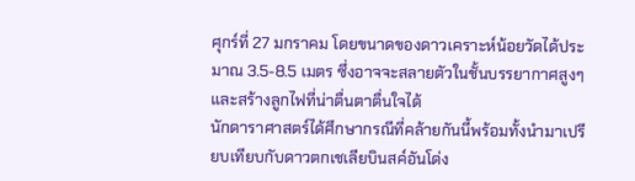ศุกร์ที่ 27 มกราคม โดยขนาดของดาวเคราะห์น้อยวัดได้ประมาณ 3.5-8.5 เมตร ซึ่งอาจจะสลายตัวในชั้นบรรยากาศสูงๆ และสร้างลูกไฟที่น่าตื่นตาตื่นใจได้
นักดาราศาสตร์ได้ศึกษากรณีที่คล้ายกันนี้พร้อมทั้งนำมาเปรียบเทียบกับดาวตกเชเลียบินสค์อันโด่ง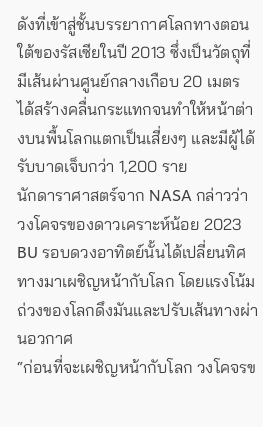ดังที่เข้าสู่ชั้นบรรยากาศโลกทางตอนใต้ของรัสเซียในปี 2013 ซึ่งเป็นวัตถุที่มีเส้นผ่านศูนย์กลางเกือบ 20 เมตร ได้สร้างคลื่นกระแทกจนทำให้หน้าต่างบนพื้นโลกแตกเป็นเสี่ยงๆ และมีผู้ได้รับบาดเจ็บกว่า 1,200 ราย
นักดาราศาสตร์จาก NASA กล่าวว่า วงโคจรของดาวเคราะห์น้อย 2023 BU รอบดวงอาทิตย์นั้นได้เปลี่ยนทิศทางมาเผชิญหน้ากับโลก โดยแรงโน้มถ่วงของโลกดึงมันและปรับเส้นทางผ่านอวกาศ
“ก่อนที่จะเผชิญหน้ากับโลก วงโคจรข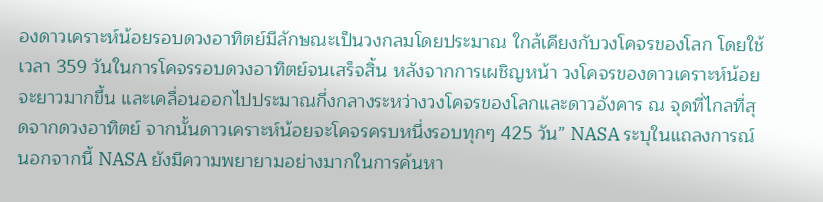องดาวเคราะห์น้อยรอบดวงอาทิตย์มีลักษณะเป็นวงกลมโดยประมาณ ใกล้เคียงกับวงโคจรของโลก โดยใช้เวลา 359 วันในการโคจรรอบดวงอาทิตย์จนเสร็จสิ้น หลังจากการเผชิญหน้า วงโคจรของดาวเคราะห์น้อยจะยาวมากขึ้น และเคลื่อนออกไปประมาณกึ่งกลางระหว่างวงโคจรของโลกและดาวอังคาร ณ จุดที่ไกลที่สุดจากดวงอาทิตย์ จากนั้นดาวเคราะห์น้อยจะโคจรครบหนึ่งรอบทุกๆ 425 วัน” NASA ระบุในแถลงการณ์
นอกจากนี้ NASA ยังมีความพยายามอย่างมากในการค้นหา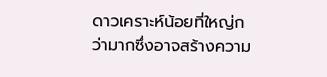ดาวเคราะห์น้อยที่ใหญ่กว่ามากซึ่งอาจสร้างความ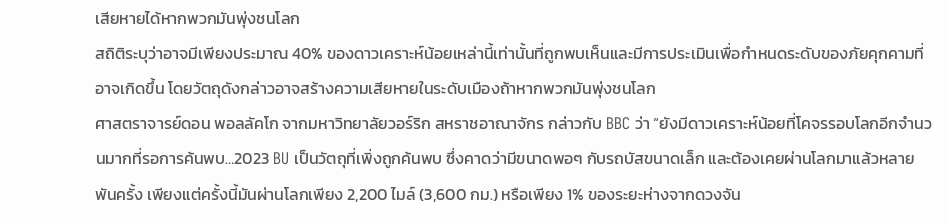เสียหายได้หากพวกมันพุ่งชนโลก
สถิติระบุว่าอาจมีเพียงประมาณ 40% ของดาวเคราะห์น้อยเหล่านี้เท่านั้นที่ถูกพบเห็นและมีการประเมินเพื่อกำหนดระดับของภัยคุกคามที่อาจเกิดขึ้น โดยวัตถุดังกล่าวอาจสร้างความเสียหายในระดับเมืองถ้าหากพวกมันพุ่งชนโลก
ศาสตราจารย์ดอน พอลลัคโก จากมหาวิทยาลัยวอร์ริก สหราชอาณาจักร กล่าวกับ BBC ว่า “ยังมีดาวเคราะห์น้อยที่โคจรรอบโลกอีกจำนวนมากที่รอการค้นพบ…2023 BU เป็นวัตถุที่เพิ่งถูกค้นพบ ซึ่งคาดว่ามีขนาดพอๆ กับรถบัสขนาดเล็ก และต้องเคยผ่านโลกมาแล้วหลายพันครั้ง เพียงแต่ครั้งนี้มันผ่านโลกเพียง 2,200 ไมล์ (3,600 กม.) หรือเพียง 1% ของระยะห่างจากดวงจัน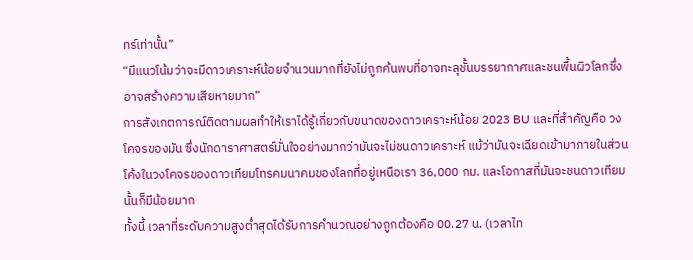ทร์เท่านั้น”
“มีแนวโน้มว่าจะมีดาวเคราะห์น้อยจำนวนมากที่ยังไม่ถูกค้นพบที่อาจทะลุชั้นบรรยากาศและชนพื้นผิวโลกซึ่งอาจสร้างความเสียหายมาก”
การสังเกตการณ์ติดตามผลทำให้เราได้รู้เกี่ยวกับขนาดของดาวเคราะห์น้อย 2023 BU และที่สำคัญคือ วงโคจรของมัน ซึ่งนักดาราศาสตร์มั่นใจอย่างมากว่ามันจะไม่ชนดาวเคราะห์ แม้ว่ามันจะเฉียดเข้ามาภายในส่วนโค้งในวงโคจรของดาวเทียมโทรคมนาคมของโลกที่อยู่เหนือเรา 36,000 กม. และโอกาสที่มันจะชนดาวเทียมนั้นก็มีน้อยมาก
ทั้งนี้ เวลาที่ระดับความสูงต่ำสุดได้รับการคำนวณอย่างถูกต้องคือ 00.27 น. (เวลาไท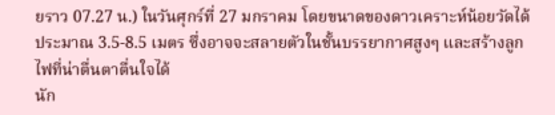ยราว 07.27 น.) ในวันศุกร์ที่ 27 มกราคม โดยขนาดของดาวเคราะห์น้อยวัดได้ประมาณ 3.5-8.5 เมตร ซึ่งอาจจะสลายตัวในชั้นบรรยากาศสูงๆ และสร้างลูกไฟที่น่าตื่นตาตื่นใจได้
นัก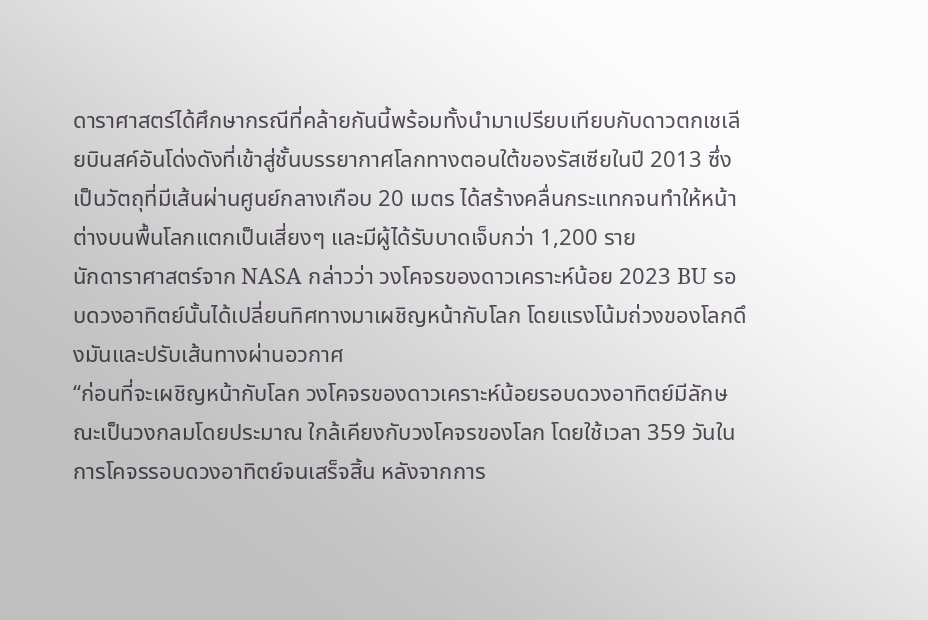ดาราศาสตร์ได้ศึกษากรณีที่คล้ายกันนี้พร้อมทั้งนำมาเปรียบเทียบกับดาวตกเชเลียบินสค์อันโด่งดังที่เข้าสู่ชั้นบรรยากาศโลกทางตอนใต้ของรัสเซียในปี 2013 ซึ่งเป็นวัตถุที่มีเส้นผ่านศูนย์กลางเกือบ 20 เมตร ได้สร้างคลื่นกระแทกจนทำให้หน้าต่างบนพื้นโลกแตกเป็นเสี่ยงๆ และมีผู้ได้รับบาดเจ็บกว่า 1,200 ราย
นักดาราศาสตร์จาก NASA กล่าวว่า วงโคจรของดาวเคราะห์น้อย 2023 BU รอบดวงอาทิตย์นั้นได้เปลี่ยนทิศทางมาเผชิญหน้ากับโลก โดยแรงโน้มถ่วงของโลกดึงมันและปรับเส้นทางผ่านอวกาศ
“ก่อนที่จะเผชิญหน้ากับโลก วงโคจรของดาวเคราะห์น้อยรอบดวงอาทิตย์มีลักษณะเป็นวงกลมโดยประมาณ ใกล้เคียงกับวงโคจรของโลก โดยใช้เวลา 359 วันในการโคจรรอบดวงอาทิตย์จนเสร็จสิ้น หลังจากการ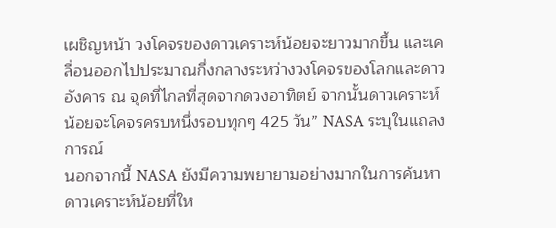เผชิญหน้า วงโคจรของดาวเคราะห์น้อยจะยาวมากขึ้น และเคลื่อนออกไปประมาณกึ่งกลางระหว่างวงโคจรของโลกและดาวอังคาร ณ จุดที่ไกลที่สุดจากดวงอาทิตย์ จากนั้นดาวเคราะห์น้อยจะโคจรครบหนึ่งรอบทุกๆ 425 วัน” NASA ระบุในแถลงการณ์
นอกจากนี้ NASA ยังมีความพยายามอย่างมากในการค้นหาดาวเคราะห์น้อยที่ให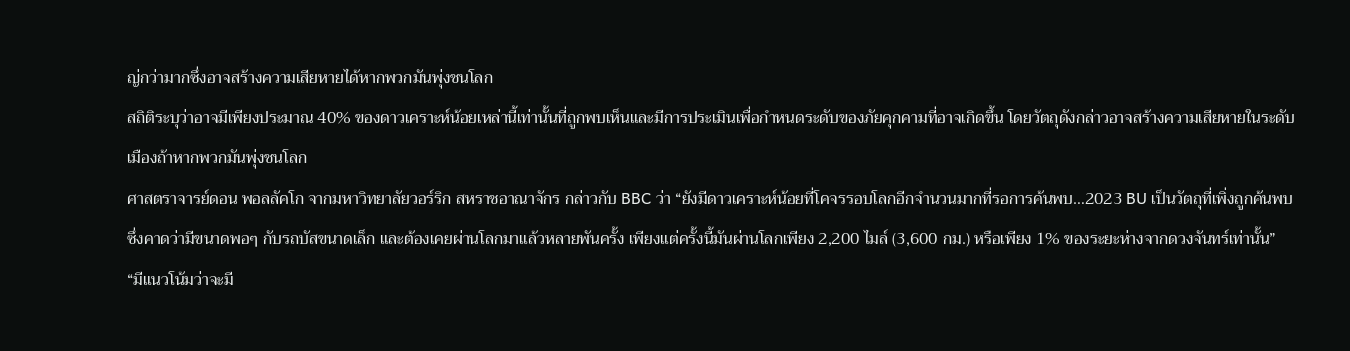ญ่กว่ามากซึ่งอาจสร้างความเสียหายได้หากพวกมันพุ่งชนโลก
สถิติระบุว่าอาจมีเพียงประมาณ 40% ของดาวเคราะห์น้อยเหล่านี้เท่านั้นที่ถูกพบเห็นและมีการประเมินเพื่อกำหนดระดับของภัยคุกคามที่อาจเกิดขึ้น โดยวัตถุดังกล่าวอาจสร้างความเสียหายในระดับเมืองถ้าหากพวกมันพุ่งชนโลก
ศาสตราจารย์ดอน พอลลัคโก จากมหาวิทยาลัยวอร์ริก สหราชอาณาจักร กล่าวกับ BBC ว่า “ยังมีดาวเคราะห์น้อยที่โคจรรอบโลกอีกจำนวนมากที่รอการค้นพบ…2023 BU เป็นวัตถุที่เพิ่งถูกค้นพบ ซึ่งคาดว่ามีขนาดพอๆ กับรถบัสขนาดเล็ก และต้องเคยผ่านโลกมาแล้วหลายพันครั้ง เพียงแต่ครั้งนี้มันผ่านโลกเพียง 2,200 ไมล์ (3,600 กม.) หรือเพียง 1% ของระยะห่างจากดวงจันทร์เท่านั้น”
“มีแนวโน้มว่าจะมี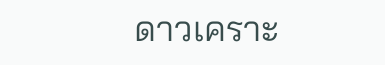ดาวเคราะ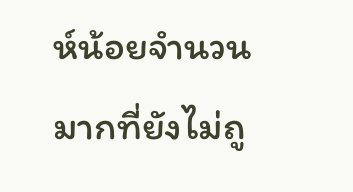ห์น้อยจำนวนมากที่ยังไม่ถู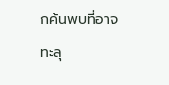กค้นพบที่อาจทะลุ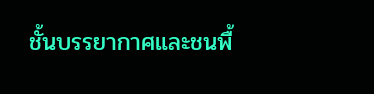ชั้นบรรยากาศและชนพื้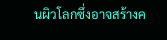นผิวโลกซึ่งอาจสร้างค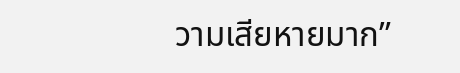วามเสียหายมาก”